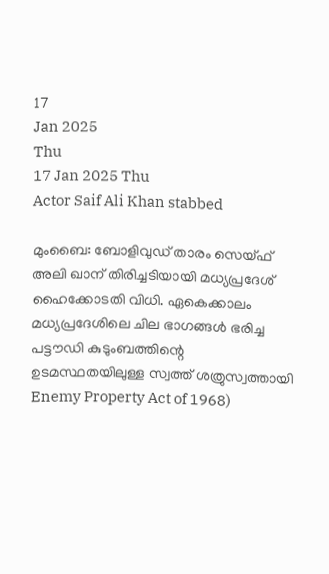17
Jan 2025
Thu
17 Jan 2025 Thu
Actor Saif Ali Khan stabbed

മുംബൈ: ബോളിവുഡ് താരം സെയ്ഫ് അലി ഖാന് തിരിച്ചടിയായി മധ്യപ്രദേശ് ഹൈക്കോടതി വിധി. ഏകെക്കാലം മധ്യപ്രദേശിലെ ചില ഭാഗങ്ങള്‍ ഭരിച്ച പട്ടൗഡി കുടുംബത്തിന്റെ ഉടമസ്ഥതയിലുള്ള സ്വത്ത് ശത്രുസ്വത്തായി Enemy Property Act of 1968)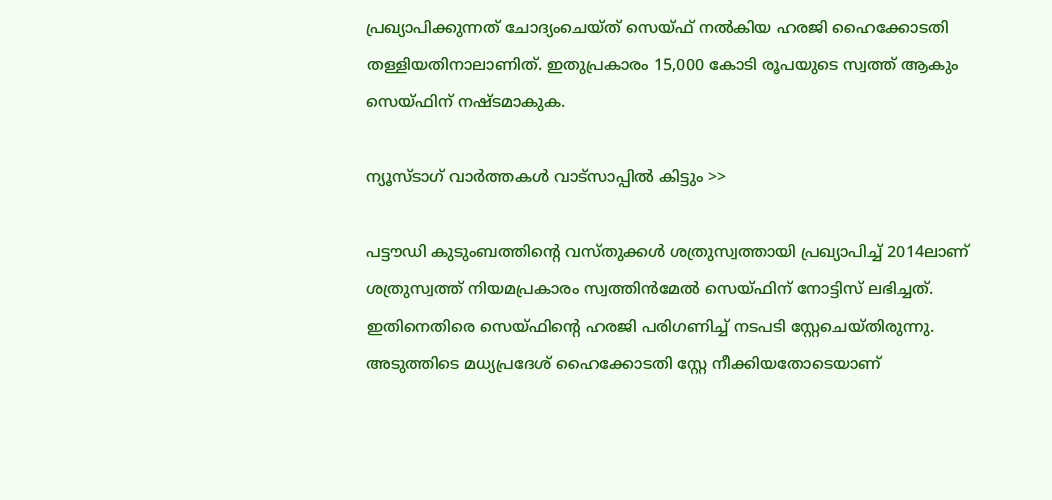പ്രഖ്യാപിക്കുന്നത് ചോദ്യംചെയ്ത് സെയ്ഫ് നല്‍കിയ ഹരജി ഹൈക്കോടതി തള്ളിയതിനാലാണിത്. ഇതുപ്രകാരം 15,000 കോടി രൂപയുടെ സ്വത്ത് ആകും സെയ്ഫിന് നഷ്ടമാകുക.

ന്യൂസ്ടാഗ് വാര്‍ത്തകള്‍ വാട്‌സാപ്പില്‍ കിട്ടും >>

പട്ടൗഡി കുടുംബത്തിന്റെ വസ്തുക്കള്‍ ശത്രുസ്വത്തായി പ്രഖ്യാപിച്ച് 2014ലാണ് ശത്രുസ്വത്ത് നിയമപ്രകാരം സ്വത്തിന്‍മേല്‍ സെയ്ഫിന് നോട്ടിസ് ലഭിച്ചത്. ഇതിനെതിരെ സെയ്ഫിന്റെ ഹരജി പരിഗണിച്ച് നടപടി സ്റ്റേചെയ്തിരുന്നു. അടുത്തിടെ മധ്യപ്രദേശ് ഹൈക്കോടതി സ്റ്റേ നീക്കിയതോടെയാണ്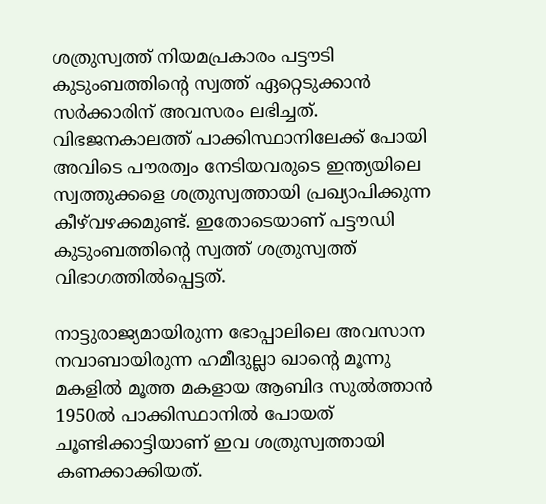ശത്രുസ്വത്ത് നിയമപ്രകാരം പട്ടൗടി കുടുംബത്തിന്റെ സ്വത്ത് ഏറ്റെടുക്കാന്‍ സര്‍ക്കാരിന് അവസരം ലഭിച്ചത്. വിഭജനകാലത്ത് പാക്കിസ്ഥാനിലേക്ക് പോയി അവിടെ പൗരത്വം നേടിയവരുടെ ഇന്ത്യയിലെ സ്വത്തുക്കളെ ശത്രുസ്വത്തായി പ്രഖ്യാപിക്കുന്ന കീഴ്‌വഴക്കമുണ്ട്. ഇതോടെയാണ് പട്ടൗഡി കുടുംബത്തിന്റെ സ്വത്ത് ശത്രുസ്വത്ത് വിഭാഗത്തില്‍പ്പെട്ടത്.

നാട്ടുരാജ്യമായിരുന്ന ഭോപ്പാലിലെ അവസാന നവാബായിരുന്ന ഹമീദുല്ലാ ഖാന്റെ മൂന്നു മകളില്‍ മൂത്ത മകളായ ആബിദ സുല്‍ത്താന്‍ 1950ല്‍ പാക്കിസ്ഥാനില്‍ പോയത് ചൂണ്ടിക്കാട്ടിയാണ് ഇവ ശത്രുസ്വത്തായി കണക്കാക്കിയത്.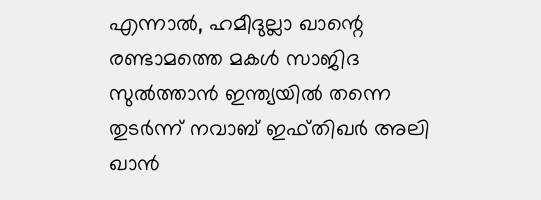എന്നാല്‍, ഹമീദുല്ലാ ഖാന്റെ രണ്ടാമത്തെ മകള്‍ സാജിദ സുല്‍ത്താന്‍ ഇന്ത്യയില്‍ തന്നെ തുടര്‍ന്ന് നവാബ് ഇഫ്തിഖര്‍ അലി ഖാന്‍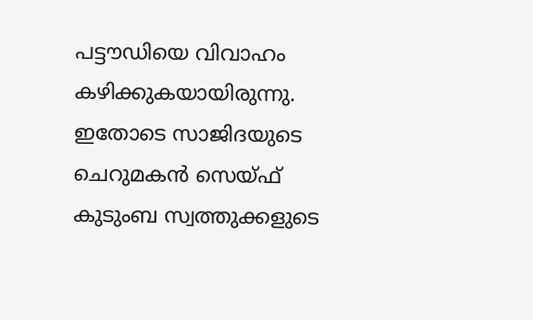പട്ടൗഡിയെ വിവാഹം കഴിക്കുകയായിരുന്നു. ഇതോടെ സാജിദയുടെ ചെറുമകന്‍ സെയ്ഫ് കുടുംബ സ്വത്തുക്കളുടെ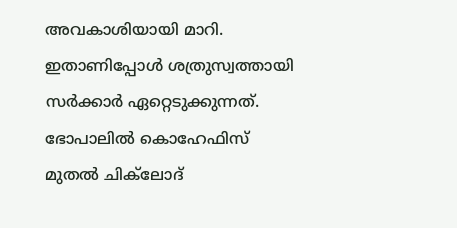അവകാശിയായി മാറി. ഇതാണിപ്പോള്‍ ശത്രുസ്വത്തായി സര്‍ക്കാര്‍ ഏറ്റെടുക്കുന്നത്. ഭോപാലിൽ കൊഹേഫിസ്‌ മുതൽ ചിക്‌ലോദ്‌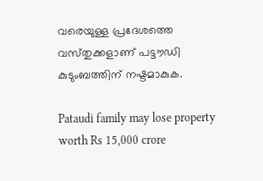വരെയുള്ള പ്രദേശത്തെ വസ്‌തുക്കളാണ്‌ പട്ടൗഡി കുടുംബത്തിന്‌ നഷ്ടമാകുക.

Pataudi family may lose property worth Rs 15,000 crore